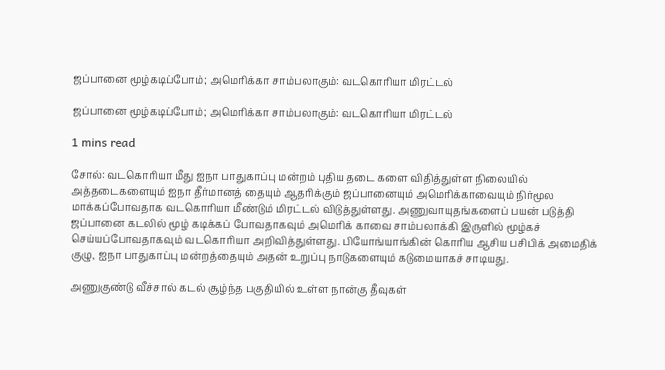ஜப்பானை மூழ்கடிப்போம்; அமெரிக்கா சாம்பலாகும்: வடகொரியா மிரட்டல்

ஜப்பானை மூழ்கடிப்போம்; அமெரிக்கா சாம்பலாகும்: வடகொரியா மிரட்டல்

1 mins read

சோல்: வடகொரியா மீது ஐநா பாதுகாப்பு மன்றம் புதிய தடை களை விதித்துள்ள நிலையில் அத்தடைகளையும் ஐநா தீர்மானத் தையும் ஆதரிக்கும் ஜப்பானையும் அமெரிக்காவையும் நிர்மூல மாக்கப்போவதாக வடகொரியா மீண்டும் மிரட்டல் விடுத்துள்ளது. அணுவாயுதங்களைப் பயன் படுத்தி ஜப்பானை கடலில் மூழ் கடிக்கப் போவதாகவும் அமெரிக் காவை சாம்பலாக்கி இருளில் மூழ்கச் செய்யப்போவதாகவும் வடகொரியா அறிவித்துள்ளது. பியோங்யாங்கின் கொரிய ஆசிய பசிபிக் அமைதிக் குழு, ஐநா பாதுகாப்பு மன்றத்தையும் அதன் உறுப்பு நாடுகளையும் கடுமையாகச் சாடியது.

அணுகுண்டு வீச்சால் கடல் சூழ்ந்த பகுதியில் உள்ள நான்கு தீவுகள்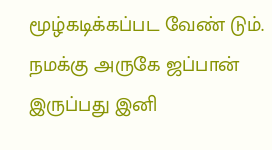மூழ்கடிக்கப்பட வேண் டும். நமக்கு அருகே ஜப்பான் இருப்பது இனி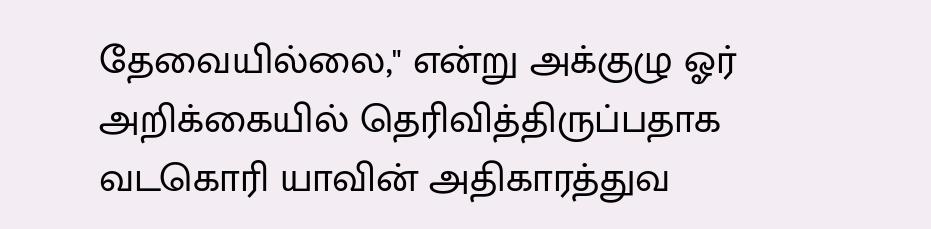தேவையில்லை," என்று அக்குழு ஓர் அறிக்கையில் தெரிவித்திருப்பதாக வடகொரி யாவின் அதிகாரத்துவ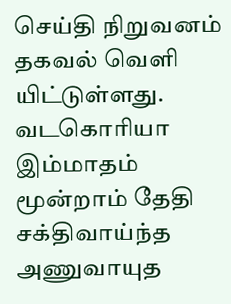செய்தி நிறுவனம் தகவல் வெளி யிட்டுள்ளது. வடகொரியா இம்மாதம் மூன்றாம் தேதி சக்திவாய்ந்த அணுவாயுத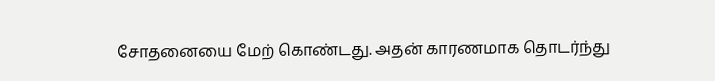சோதனையை மேற் கொண்டது. அதன் காரணமாக தொடர்ந்து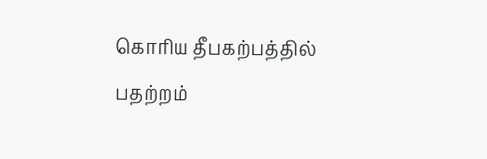கொரிய தீபகற்பத்தில் பதற்றம்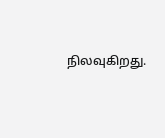நிலவுகிறது.